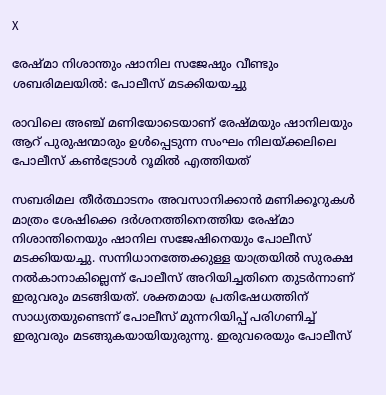X

രേഷ്മാ നിശാന്തും ഷാനില സജേഷും വീണ്ടും ശബരിമലയില്‍: പോലീസ് മടക്കിയയച്ചു

രാവിലെ അഞ്ച് മണിയോടെയാണ് രേഷ്മയും ഷാനിലയും ആറ് പുരുഷന്മാരും ഉള്‍പ്പെടുന്ന സംഘം നിലയ്ക്കലിലെ പോലീസ് കണ്‍ട്രോള്‍ റൂമില്‍ എത്തിയത്

സബരിമല തീര്‍ത്ഥാടനം അവസാനിക്കാന്‍ മണിക്കൂറുകള്‍ മാത്രം ശേഷിക്കെ ദര്‍ശനത്തിനെത്തിയ രേഷ്മാ നിശാന്തിനെയും ഷാനില സജേഷിനെയും പോലീസ് മടക്കിയയച്ചു. സന്നിധാനത്തേക്കുള്ള യാത്രയില്‍ സുരക്ഷ നല്‍കാനാകില്ലെന്ന് പോലീസ് അറിയിച്ചതിനെ തുടര്‍ന്നാണ് ഇരുവരും മടങ്ങിയത്. ശക്തമായ പ്രതിഷേധത്തിന് സാധ്യതയുണ്ടെന്ന് പോലീസ് മുന്നറിയിപ്പ് പരിഗണിച്ച് ഇരുവരും മടങ്ങുകയായിയുരുന്നു. ഇരുവരെയും പോലീസ്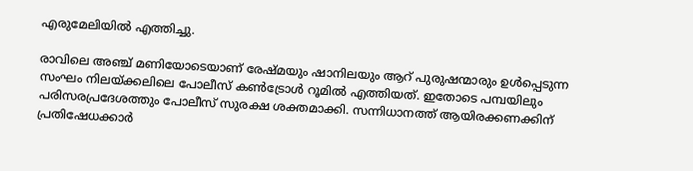എരുമേലിയില്‍ എത്തിച്ചു.

രാവിലെ അഞ്ച് മണിയോടെയാണ് രേഷ്മയും ഷാനിലയും ആറ് പുരുഷന്മാരും ഉള്‍പ്പെടുന്ന സംഘം നിലയ്ക്കലിലെ പോലീസ് കണ്‍ട്രോള്‍ റൂമില്‍ എത്തിയത്. ഇതോടെ പമ്പയിലും പരിസരപ്രദേശത്തും പോലീസ് സുരക്ഷ ശക്തമാക്കി. സന്നിധാനത്ത് ആയിരക്കണക്കിന് പ്രതിഷേധക്കാര്‍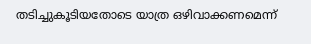തടിച്ചുകൂടിയതോടെ യാത്ര ഒഴിവാക്കണമെന്ന്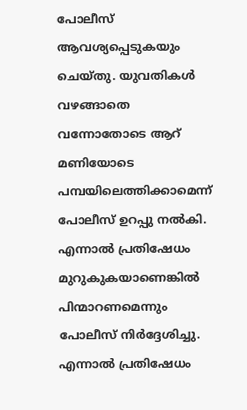പോലീസ് ആവശ്യപ്പെടുകയും ചെയ്തു. യുവതികള്‍ വഴങ്ങാതെ വന്നോതോടെ ആറ് മണിയോടെ പമ്പയിലെത്തിക്കാമെന്ന് പോലീസ് ഉറപ്പു നല്‍കി. എന്നാല്‍ പ്രതിഷേധം മുറുകുകയാണെങ്കില്‍ പിന്മാറണമെന്നും പോലീസ് നിര്‍ദ്ദേശിച്ചു. എന്നാല്‍ പ്രതിഷേധം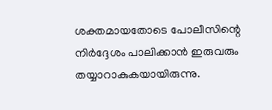ശക്തമായതോടെ പോലീസിന്റെ നിര്‍ദ്ദേശം പാലിക്കാന്‍ ഇരുവരും തയ്യാറാകുകയായിരുന്നു.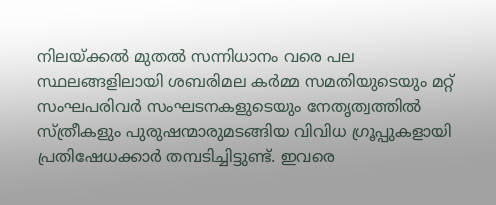നിലയ്ക്കല്‍ മുതല്‍ സന്നിധാനം വരെ പല സ്ഥലങ്ങളിലായി ശബരിമല കര്‍മ്മ സമതിയുടെയും മറ്റ് സംഘപരിവര്‍ സംഘടനകളുടെയും നേതൃത്വത്തില്‍ സ്ത്രീകളും പുരുഷന്മാരുമടങ്ങിയ വിവിധ ഗ്രൂപ്പുകളായി പ്രതിഷേധക്കാര്‍ തമ്പടിച്ചിട്ടുണ്ട്. ഇവരെ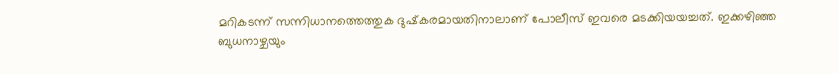മറികടന്ന് സന്നിധാനത്തെത്തുക ദുഷ്‌കരമായതിനാലാണ് പോലീസ് ഇവരെ മടക്കിയയച്ചത്. ഇക്കഴിഞ്ഞ ബുധനാഴ്ചയും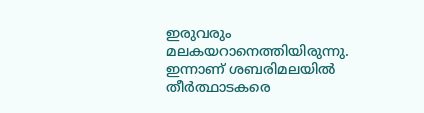ഇരുവരും മലകയറാനെത്തിയിരുന്നു. ഇന്നാണ് ശബരിമലയില്‍ തീര്‍ത്ഥാടകരെ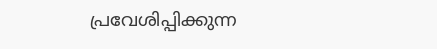പ്രവേശിപ്പിക്കുന്ന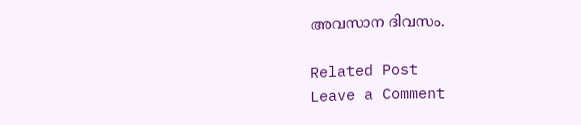അവസാന ദിവസം.

Related Post
Leave a Comment